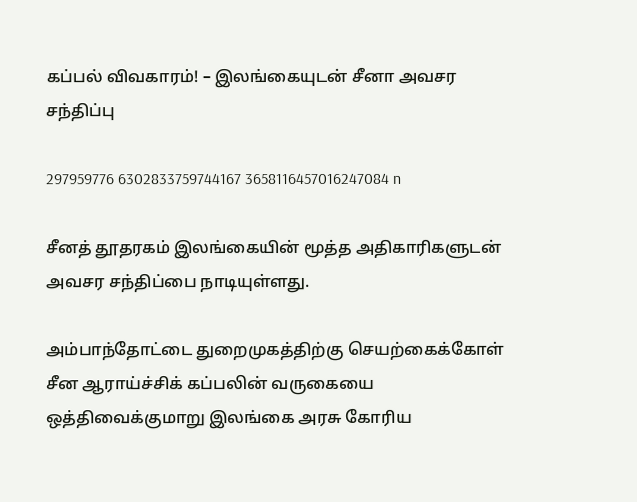கப்பல் விவகாரம்! – இலங்கையுடன் சீனா அவசர சந்திப்பு

297959776 6302833759744167 3658116457016247084 n

சீனத் தூதரகம் இலங்கையின் மூத்த அதிகாரிகளுடன் அவசர சந்திப்பை நாடியுள்ளது.

அம்பாந்தோட்டை துறைமுகத்திற்கு செயற்கைக்கோள் சீன ஆராய்ச்சிக் கப்பலின் வருகையை ஒத்திவைக்குமாறு இலங்கை அரசு கோரிய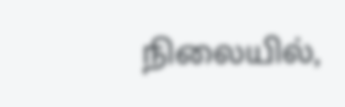நிலையில்,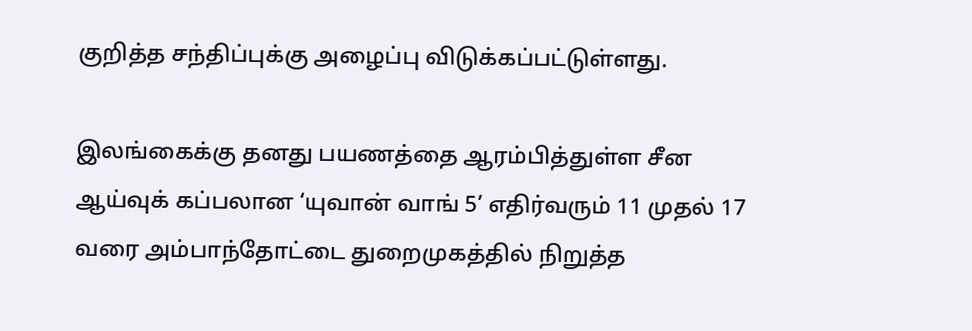குறித்த சந்திப்புக்கு அழைப்பு விடுக்கப்பட்டுள்ளது.

இலங்கைக்கு தனது பயணத்தை ஆரம்பித்துள்ள சீன ஆய்வுக் கப்பலான ‘யுவான் வாங் 5’ எதிர்வரும் 11 முதல் 17 வரை அம்பாந்தோட்டை துறைமுகத்தில் நிறுத்த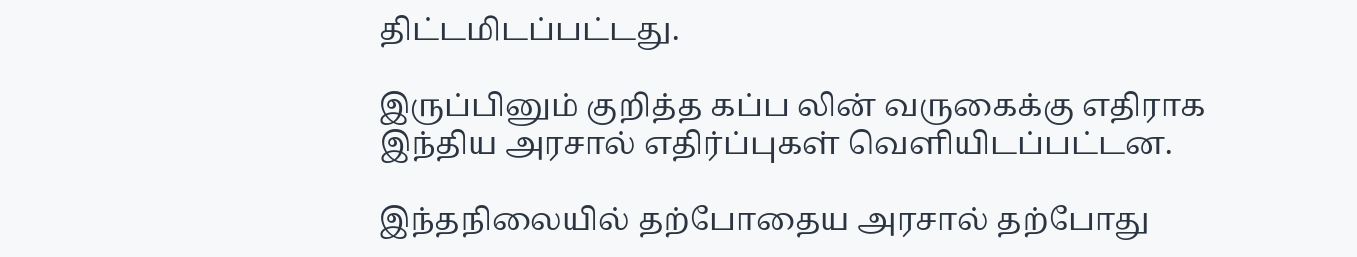திட்டமிடப்பட்டது.

இருப்பினும் குறித்த கப்ப லின் வருகைக்கு எதிராக இந்திய அரசால் எதிர்ப்புகள் வெளியிடப்பட்டன.

இந்தநிலையில் தற்போதைய அரசால் தற்போது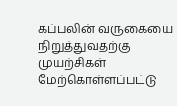கப்பலின் வருகையை நிறுத்துவதற்கு முயற்சிகள் மேற்கொள்ளப்பட்டு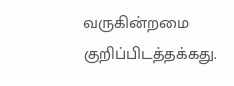வருகின்றமை குறிப்பிடத்தக்கது.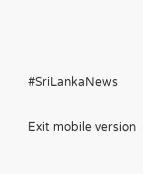#SriLankaNews

Exit mobile version